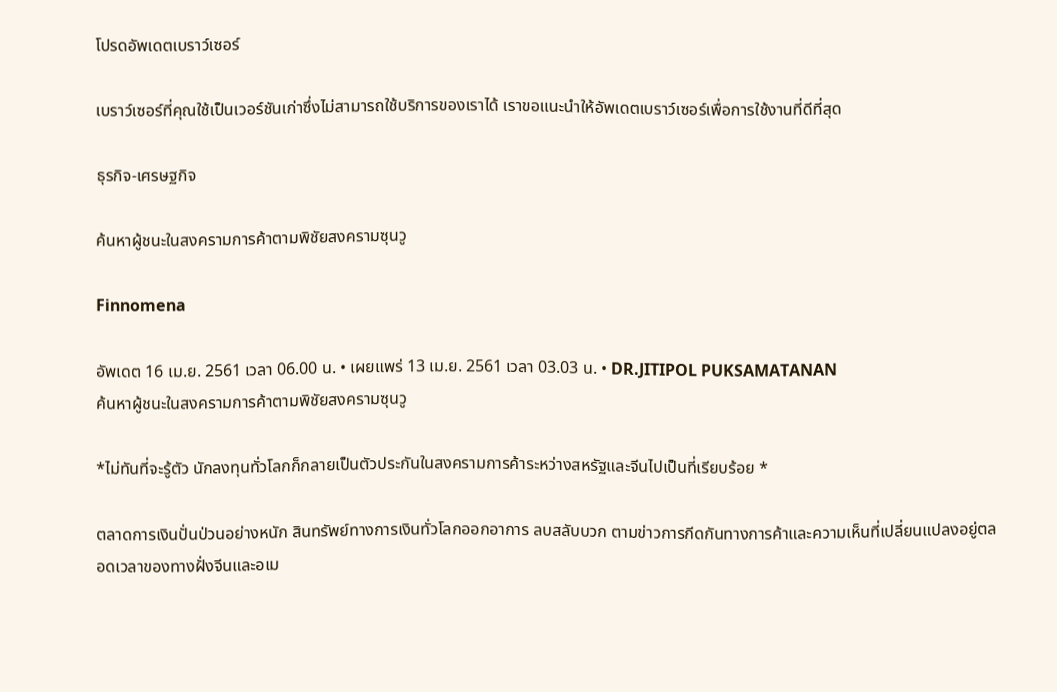โปรดอัพเดตเบราว์เซอร์

เบราว์เซอร์ที่คุณใช้เป็นเวอร์ชันเก่าซึ่งไม่สามารถใช้บริการของเราได้ เราขอแนะนำให้อัพเดตเบราว์เซอร์เพื่อการใช้งานที่ดีที่สุด

ธุรกิจ-เศรษฐกิจ

ค้นหาผู้ชนะในสงครามการค้าตามพิชัยสงครามซุนวู

Finnomena

อัพเดต 16 เม.ย. 2561 เวลา 06.00 น. • เผยแพร่ 13 เม.ย. 2561 เวลา 03.03 น. • DR.JITIPOL PUKSAMATANAN
ค้นหาผู้ชนะในสงครามการค้าตามพิชัยสงครามซุนวู

*ไม่ทันที่จะรู้ตัว นักลงทุนทั่วโลกก็กลายเป็นตัวประกันในสงครามการค้าระหว่างสหรัฐและจีนไปเป็นที่เรียบร้อย *

ตลาดการเงินปั่นป่วนอย่างหนัก สินทรัพย์ทางการเงินทั่วโลกออกอาการ ลบสลับบวก ตามข่าวการกีดกันทางการค้าและความเห็นที่เปลี่ยนแปลงอยู่ตลอดเวลาของทางฝั่งจีนและอเม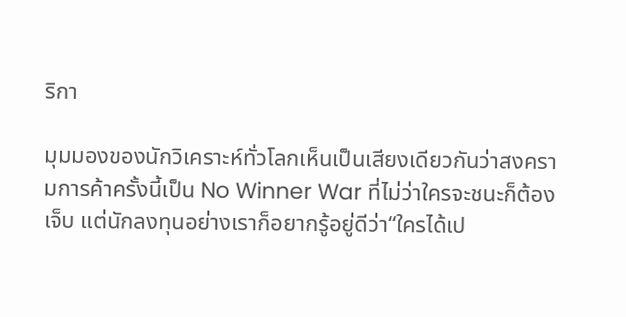ริกา

มุมมองของนักวิเคราะห์ทั่วโลกเห็นเป็นเสียงเดียวกันว่าสงครามการค้าครั้งนี้เป็น No Winner War ที่ไม่ว่าใครจะชนะก็ต้องเจ็บ แต่นักลงทุนอย่างเราก็อยากรู้อยู่ดีว่า“ใครได้เป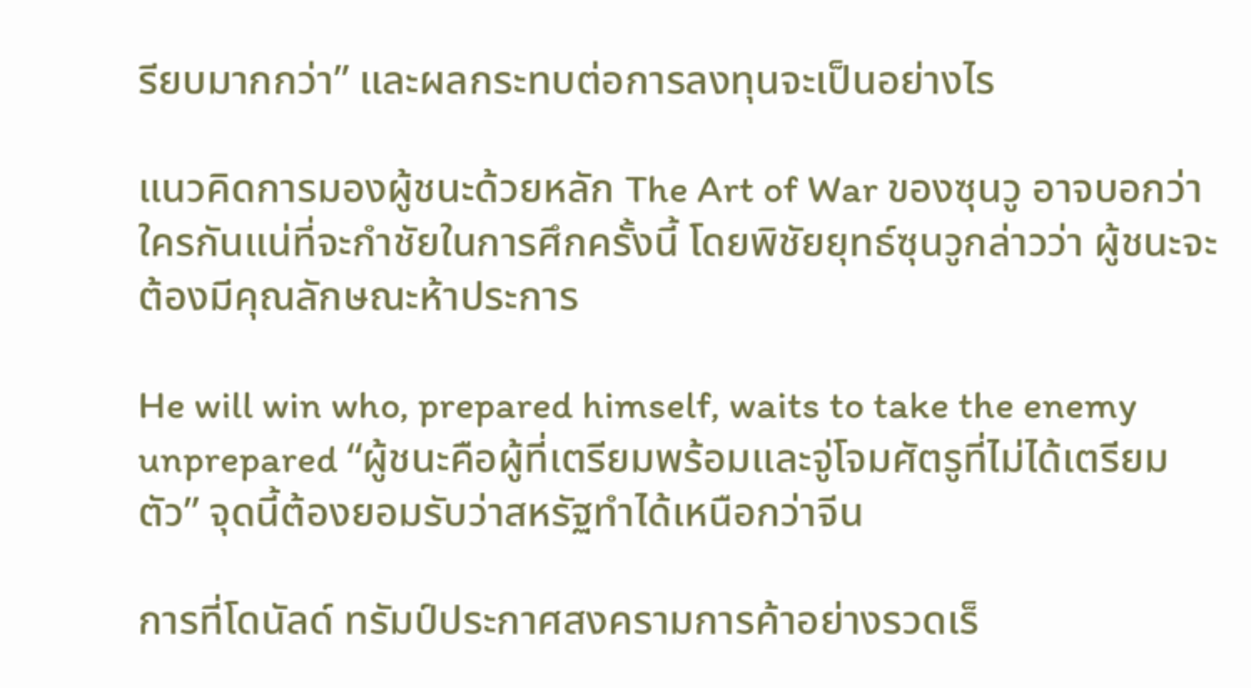รียบมากกว่า” และผลกระทบต่อการลงทุนจะเป็นอย่างไร

แนวคิดการมองผู้ชนะด้วยหลัก The Art of War ของซุนวู อาจบอกว่าใครกันแน่ที่จะกำชัยในการศึกครั้งนี้ โดยพิชัยยุทธ์ซุนวูกล่าวว่า ผู้ชนะจะต้องมีคุณลักษณะห้าประการ

He will win who, prepared himself, waits to take the enemy unprepared “ผู้ชนะคือผู้ที่เตรียมพร้อมและจู่โจมศัตรูที่ไม่ได้เตรียมตัว” จุดนี้ต้องยอมรับว่าสหรัฐทำได้เหนือกว่าจีน

การที่โดนัลด์ ทรัมป์ประกาศสงครามการค้าอย่างรวดเร็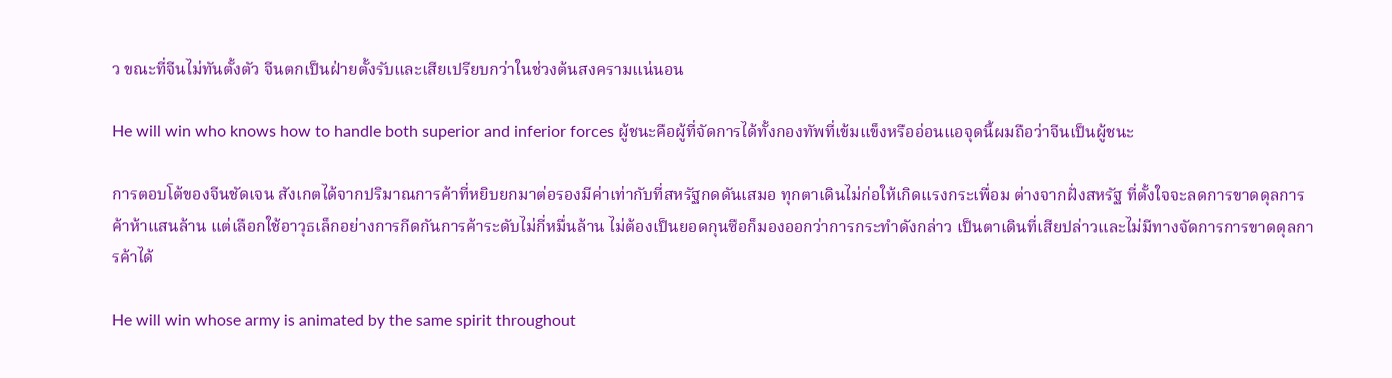ว ขณะที่จีนไม่ทันตั้งตัว จีนตกเป็นฝ่ายตั้งรับและเสียเปรียบกว่าในช่วงต้นสงครามแน่นอน

He will win who knows how to handle both superior and inferior forces ผู้ชนะคือผู้ที่จัดการได้ทั้งกองทัพที่เข้มแข็งหรืออ่อนแอจุดนี้ผมถือว่าจีนเป็นผู้ชนะ

การตอบโต้ของจีนชัดเจน สังเกตได้จากปริมาณการค้าที่หยิบยกมาต่อรองมีค่าเท่ากับที่สหรัฐกดดันเสมอ ทุกตาเดินไม่ก่อให้เกิดแรงกระเพื่อม ต่างจากฝั่งสหรัฐ ที่ตั้งใจจะลดการขาดดุลการค้าห้าแสนล้าน แต่เลือกใช้อาวุธเล็กอย่างการกีดกันการค้าระดับไม่กี่หมื่นล้าน ไม่ต้องเป็นยอดกุนซือก็มองออกว่าการกระทำดังกล่าว เป็นตาเดินที่เสียปล่าวและไม่มีทางจัดการการขาดดุลการค้าได้

He will win whose army is animated by the same spirit throughout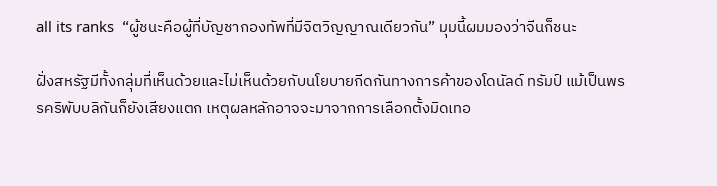all its ranks  “ผู้ชนะคือผู้ที่บัญชากองทัพที่มีจิตวิญญาณเดียวกัน” มุมนี้ผมมองว่าจีนก็ชนะ

ฝั่งสหรัฐมีทั้งกลุ่มที่เห็นด้วยและไม่เห็นด้วยกับนโยบายกีดกันทางการค้าของโดนัลด์ ทรัมป์ แม้เป็นพรรคริพับบลิกันก็ยังเสียงแตก เหตุผลหลักอาจจะมาจากการเลือกตั้งมิดเทอ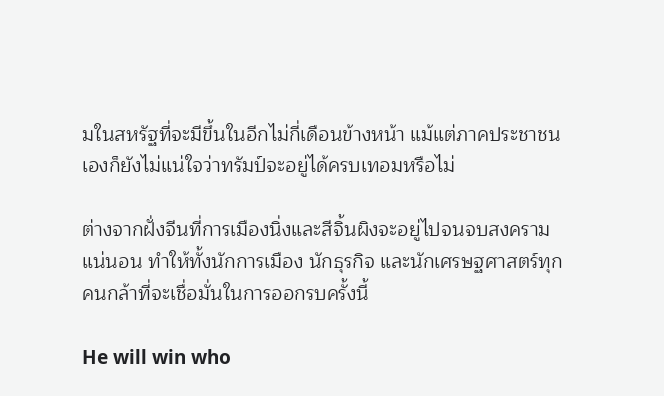มในสหรัฐที่จะมีขึ้นในอีกไม่กี่เดือนข้างหน้า แม้แต่ภาคประชาชนเองก็ยังไม่แน่ใจว่าทรัมป์จะอยู่ได้ครบเทอมหรือไม่

ต่างจากฝั่งจีนที่การเมืองนิ่งและสีจิ้นผิงจะอยู่ไปจนจบสงครามแน่นอน ทำให้ทั้งนักการเมือง นักธุรกิจ และนักเศรษฐศาสตร์ทุกคนกล้าที่จะเชื่อมั่นในการออกรบครั้งนี้

He will win who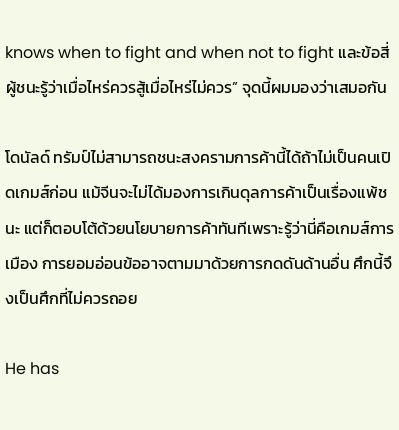knows when to fight and when not to fight และข้อสี่ผู้ชนะรู้ว่าเมื่อไหร่ควรสู้เมื่อไหร่ไม่ควร” จุดนี้ผมมองว่าเสมอกัน

โดนัลด์ ทรัมป์ไม่สามารถชนะสงครามการค้านี้ได้ถ้าไม่เป็นคนเปิดเกมส์ก่อน แม้จีนจะไม่ได้มองการเกินดุลการค้าเป็นเรื่องแพ้ชนะ แต่ก็ตอบโต้ด้วยนโยบายการค้าทันทีเพราะรู้ว่านี่คือเกมส์การเมือง การยอมอ่อนข้ออาจตามมาด้วยการกดดันด้านอื่น ศึกนี้จึงเป็นศึกที่ไม่ควรถอย

He has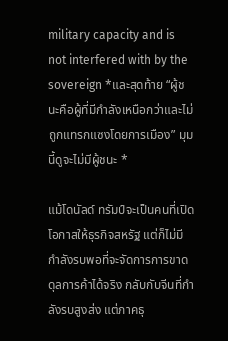military capacity and is not interfered with by the sovereign *และสุดท้าย “ผู้ชนะคือผู้ที่มีกำลังเหนือกว่าและไม่ถูกแทรกแซงโดยการเมือง” มุมนี้ดูจะไม่มีผู้ชนะ *

แม้โดนัลด์ ทรัมป์จะเป็นคนที่เปิดโอกาสให้ธุรกิจสหรัฐ แต่ก็ไม่มีกำลังรบพอที่จะจัดการการขาดดุลการค้าได้จริง กลับกับจีนที่กำลังรบสูงส่ง แต่ภาคธุ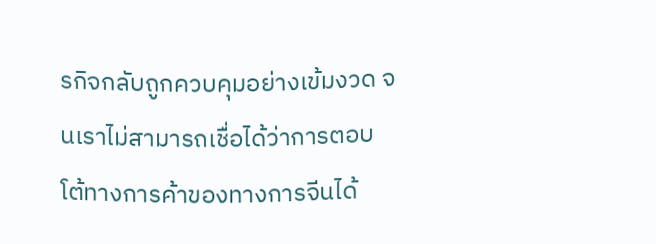รกิจกลับถูกควบคุมอย่างเข้มงวด จนเราไม่สามารถเชื่อได้ว่าการตอบโต้ทางการค้าของทางการจีนได้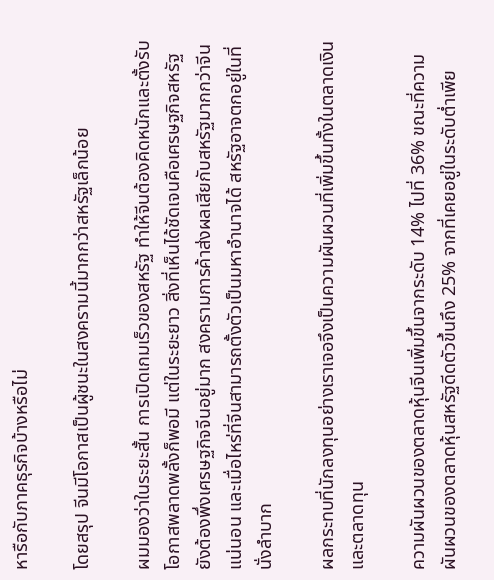หารือกับภาคธุรกิจบ้างหรือไม่

โดยสรุป จีนมีโอกาสเป็นผู้ชนะในสงครามนี้มากกว่าสหรัฐเล็กน้อย

ผมมองว่าในระยะสั้น การเปิดเกมเร็วของสหรัฐ ทำให้จีนต้องคิดหนักและตั้งรับ โอกาสพลาดพลั้งก็พอมี แต่ในระยะยาว สิ่งที่เห็นได้ชัดเจนคือเศรษฐกิจสหรัฐยังต้องพึ่งเศรษฐกิจจีนอยู่มาก สงครามการค้าส่งผลเสียกับสหรัฐมากกว่าจีนแน่นอน และเมื่อไหร่ที่จีนสามารถตั้งตัวเป็นมหาอำนาจได้ สหรัฐอาจตกอยู่ในที่นั่งลำบาก

ผลกระทบที่นักลงทุนอย่างเราเจอจึงเป็นความผันผวนที่เพิ่มขึ้นทั้งในตลาดเงินและตลาดทุน

ความผันผวนของตลาดหุ้นจีนเพิ่มขึ้นจากระดับ 14% ไปที่ 36% ขณะที่ความผันผวนของตลาดหุ้นสหรัฐดีดตัวขึ้นถึง 25% จากที่เคยอยู่ในระดับต่ำเพีย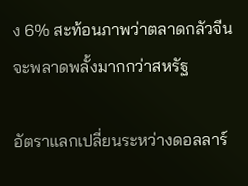ง 6% สะท้อนภาพว่าตลาดกลัวจีนจะพลาดพลั้งมากกว่าสหรัฐ

อัตราแลกเปลี่ยนระหว่างดอลลาร์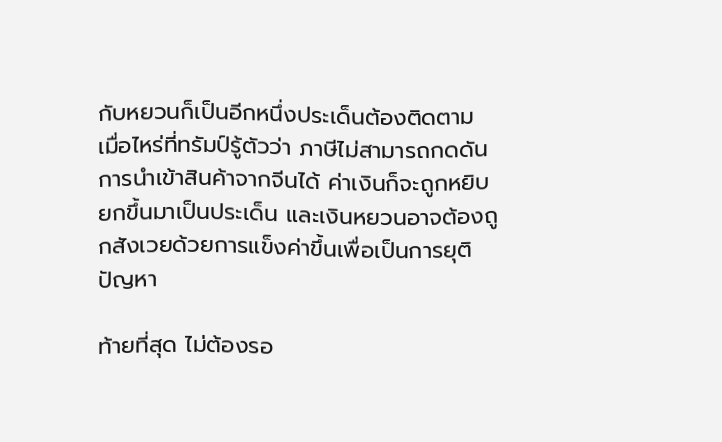กับหยวนก็เป็นอีกหนึ่งประเด็นต้องติดตาม เมื่อไหร่ที่ทรัมป์รู้ตัวว่า ภาษีไม่สามารถกดดันการนำเข้าสินค้าจากจีนได้ ค่าเงินก็จะถูกหยิบยกขึ้นมาเป็นประเด็น และเงินหยวนอาจต้องถูกสังเวยด้วยการแข็งค่าขึ้นเพื่อเป็นการยุติปัญหา

ท้ายที่สุด ไม่ต้องรอ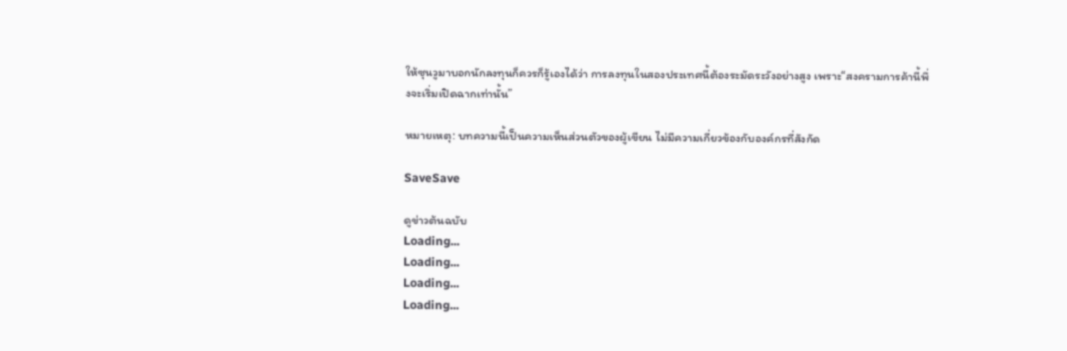ให้ซุนวูมาบอกนักลงทุนก็ควรก็รู้เองได้ว่า การลงทุนในสองประเทศนี้ต้องระมัดระวังอย่างสูง เพราะ“สงครามการค้านี้พึ่งจะเริ่มเปิดฉากเท่านั้น”

หมายเหตุ: บทความนี้เป็นความเห็นส่วนตัวของผู้เขียน ไม่มีความเกี่ยวข้องกับองค์กรที่สังกัด

SaveSave

ดูข่าวต้นฉบับ
Loading...
Loading...
Loading...
Loading...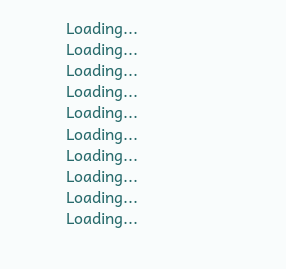Loading...
Loading...
Loading...
Loading...
Loading...
Loading...
Loading...
Loading...
Loading...
Loading...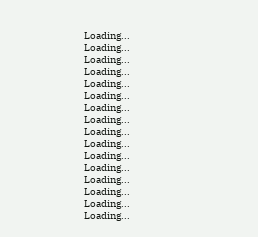Loading...
Loading...
Loading...
Loading...
Loading...
Loading...
Loading...
Loading...
Loading...
Loading...
Loading...
Loading...
Loading...
Loading...
Loading...
Loading...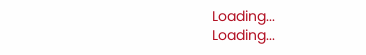Loading...
Loading...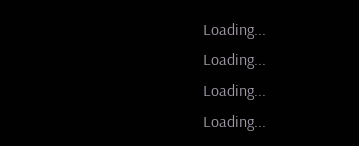Loading...
Loading...
Loading...
Loading...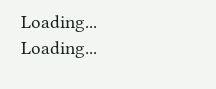Loading...
Loading...